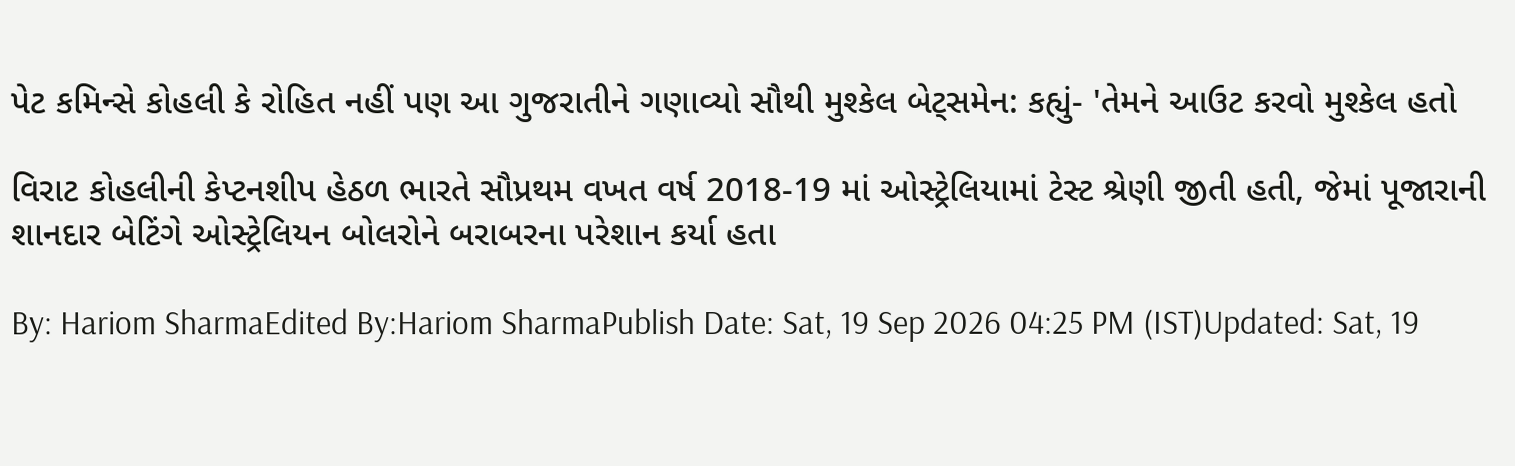પેટ કમિન્સે કોહલી કે રોહિત નહીં પણ આ ગુજરાતીને ગણાવ્યો સૌથી મુશ્કેલ બેટ્સમેન: કહ્યું- 'તેમને આઉટ કરવો મુશ્કેલ હતો

વિરાટ કોહલીની કેપ્ટનશીપ હેઠળ ભારતે સૌપ્રથમ વખત વર્ષ 2018-19 માં ઓસ્ટ્રેલિયામાં ટેસ્ટ શ્રેણી જીતી હતી, જેમાં પૂજારાની શાનદાર બેટિંગે ઓસ્ટ્રેલિયન બોલરોને બરાબરના પરેશાન કર્યા હતા

By: Hariom SharmaEdited By:Hariom SharmaPublish Date: Sat, 19 Sep 2026 04:25 PM (IST)Updated: Sat, 19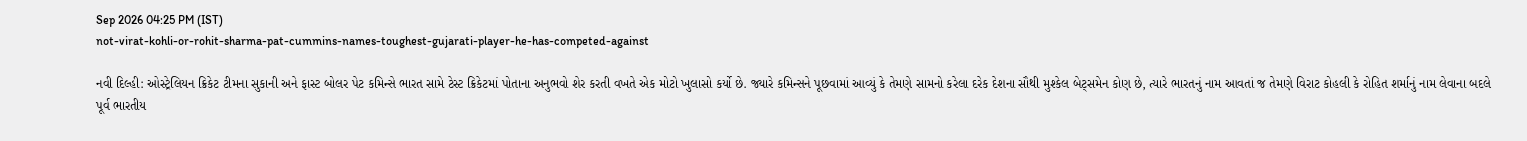Sep 2026 04:25 PM (IST)
not-virat-kohli-or-rohit-sharma-pat-cummins-names-toughest-gujarati-player-he-has-competed-against

નવી દિલ્હી: ઓસ્ટ્રેલિયન ક્રિકેટ ટીમના સુકાની અને ફાસ્ટ બોલર પેટ કમિન્સે ભારત સામે ટેસ્ટ ક્રિકેટમાં પોતાના અનુભવો શેર કરતી વખતે એક મોટો ખુલાસો કર્યો છે. જ્યારે કમિન્સને પૂછવામાં આવ્યું કે તેમણે સામનો કરેલા દરેક દેશના સૌથી મુશ્કેલ બેટ્સમેન કોણ છે, ત્યારે ભારતનું નામ આવતાં જ તેમણે વિરાટ કોહલી કે રોહિત શર્માનું નામ લેવાના બદલે પૂર્વ ભારતીય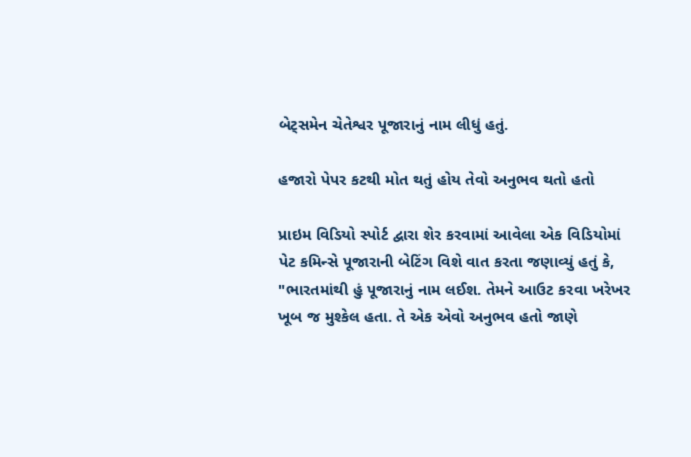બેટ્સમેન ચેતેશ્વર પૂજારાનું નામ લીધું હતું.

હજારો પેપર કટથી મોત થતું હોય તેવો અનુભવ થતો હતો

પ્રાઇમ વિડિયો સ્પોર્ટ દ્વારા શેર કરવામાં આવેલા એક વિડિયોમાં પેટ કમિન્સે પૂજારાની બેટિંગ વિશે વાત કરતા જણાવ્યું હતું કે, "ભારતમાંથી હું પૂજારાનું નામ લઈશ. તેમને આઉટ કરવા ખરેખર ખૂબ જ મુશ્કેલ હતા. તે એક એવો અનુભવ હતો જાણે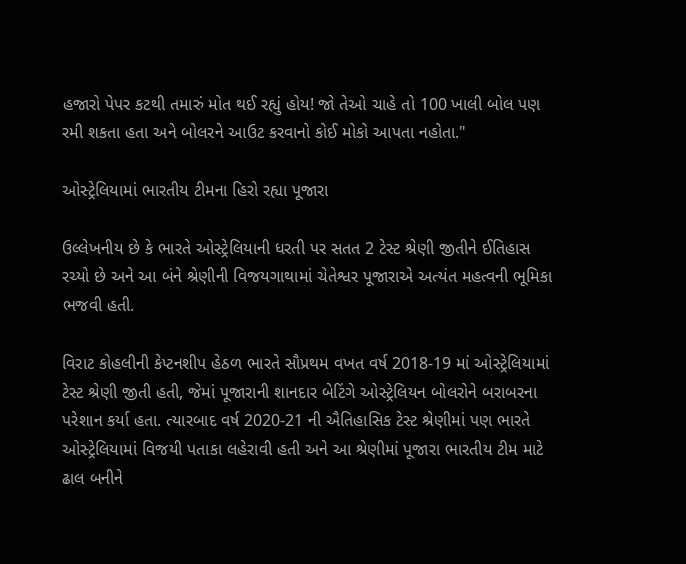હજારો પેપર કટથી તમારું મોત થઈ રહ્યું હોય! જો તેઓ ચાહે તો 100 ખાલી બોલ પણ રમી શકતા હતા અને બોલરને આઉટ કરવાનો કોઈ મોકો આપતા નહોતા."

ઓસ્ટ્રેલિયામાં ભારતીય ટીમના હિરો રહ્યા પૂજારા

ઉલ્લેખનીય છે કે ભારતે ઓસ્ટ્રેલિયાની ધરતી પર સતત 2 ટેસ્ટ શ્રેણી જીતીને ઈતિહાસ રચ્યો છે અને આ બંને શ્રેણીની વિજયગાથામાં ચેતેશ્વર પૂજારાએ અત્યંત મહત્વની ભૂમિકા ભજવી હતી.

વિરાટ કોહલીની કેપ્ટનશીપ હેઠળ ભારતે સૌપ્રથમ વખત વર્ષ 2018-19 માં ઓસ્ટ્રેલિયામાં ટેસ્ટ શ્રેણી જીતી હતી, જેમાં પૂજારાની શાનદાર બેટિંગે ઓસ્ટ્રેલિયન બોલરોને બરાબરના પરેશાન કર્યા હતા. ત્યારબાદ વર્ષ 2020-21 ની ઐતિહાસિક ટેસ્ટ શ્રેણીમાં પણ ભારતે ઓસ્ટ્રેલિયામાં વિજયી પતાકા લહેરાવી હતી અને આ શ્રેણીમાં પૂજારા ભારતીય ટીમ માટે ઢાલ બનીને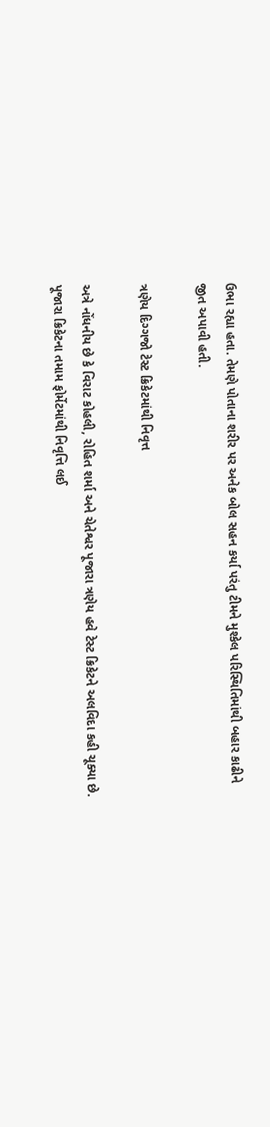ઉભા રહ્યા હતા. તેમણે પોતાના શરીર પર અનેક બોલ સહન કર્યા પરંતુ ટીમને મુશ્કેલ પરિસ્થિતિમાંથી બહાર કાઢીને જીત અપાવી હતી.

ત્રણેય દિગ્ગજો ટેસ્ટ ક્રિકેટમાંથી નિવૃત્ત

અત્રે નોંધનીય છે કે વિરાટ કોહલી, રોહિત શર્મા અને ચેતેશ્વર પૂજારા ત્રણેય હવે ટેસ્ટ ક્રિકેટને અલવિદા કહી ચૂક્યા છે. પૂજારા ક્રિકેટના તમામ ફોર્મેટમાંથી નિવૃત્તિ લઈ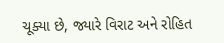ચૂક્યા છે, જ્યારે વિરાટ અને રોહિત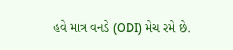હવે માત્ર વનડે (ODI) મેચ રમે છે.